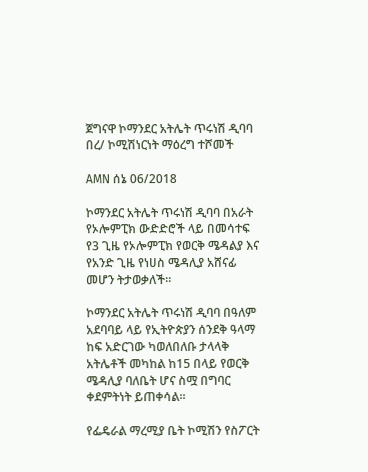ጀግናዋ ኮማንደር አትሌት ጥሩነሽ ዲባባ በረ/ ኮሚሽነርነት ማዕረግ ተሾመች

AMN ሰኔ 06/2018

ኮማንደር አትሌት ጥሩነሽ ዲባባ በአራት የኦሎምፒክ ውድድሮች ላይ በመሳተፍ የ3 ጊዜ የኦሎምፒክ የወርቅ ሜዳልያ እና የአንድ ጊዜ የነሀስ ሜዳሊያ አሸናፊ መሆን ትታወቃለች።

ኮማንደር አትሌት ጥሩነሽ ዲባባ በዓለም አደባባይ ላይ የኢትዮጵያን ሰንደቅ ዓላማ ከፍ አድርገው ካወለበለቡ ታላላቅ አትሌቶች መካከል ከ15 በላይ የወርቅ ሜዳሊያ ባለቤት ሆና ስሟ በግባር ቀደምትነት ይጠቀሳል።

የፌዴራል ማረሚያ ቤት ኮሚሽን የስፖርት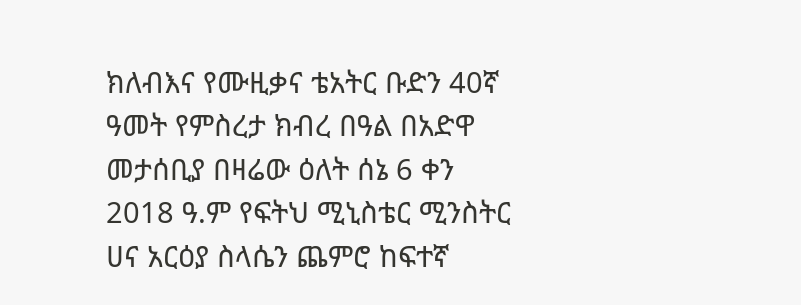ክለብእና የሙዚቃና ቴአትር ቡድን 40ኛ ዓመት የምስረታ ክብረ በዓል በአድዋ መታሰቢያ በዛሬው ዕለት ሰኔ 6 ቀን 2018 ዓ.ም የፍትህ ሚኒስቴር ሚንስትር ሀና አርዕያ ስላሴን ጨምሮ ከፍተኛ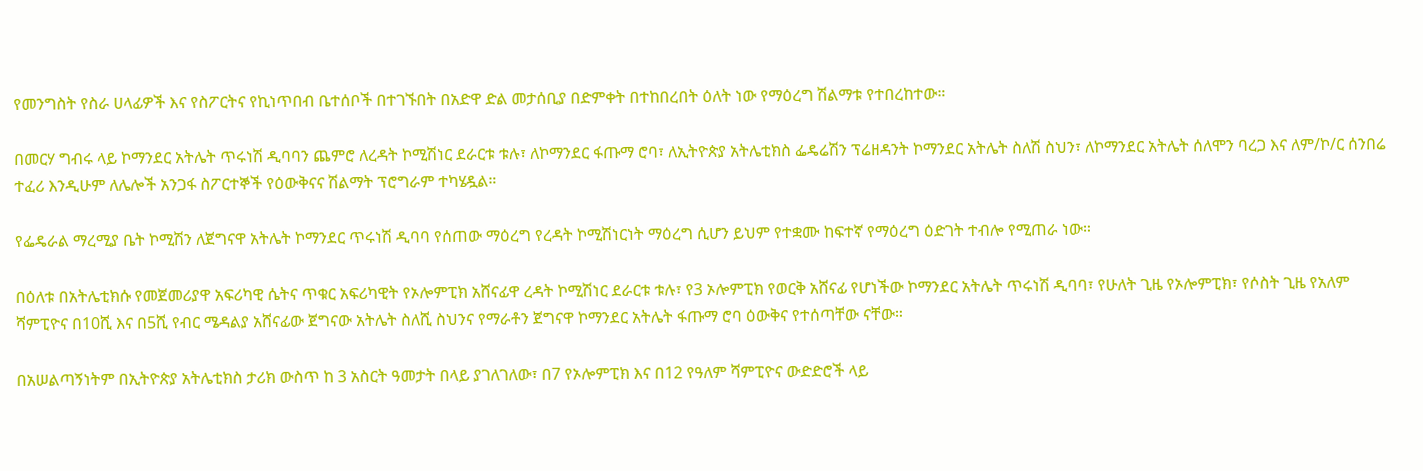የመንግስት የስራ ሀላፊዎች እና የስፖርትና የኪነጥበብ ቤተሰቦች በተገኙበት በአድዋ ድል መታሰቢያ በድምቀት በተከበረበት ዕለት ነው የማዕረግ ሽልማቱ የተበረከተው።

በመርሃ ግብሩ ላይ ኮማንደር አትሌት ጥሩነሽ ዲባባን ጨምሮ ለረዳት ኮሚሽነር ደራርቱ ቱሉ፣ ለኮማንደር ፋጡማ ሮባ፣ ለኢትዮጵያ አትሌቲክስ ፌዴሬሽን ፕሬዘዳንት ኮማንደር አትሌት ስለሽ ስህን፣ ለኮማንደር አትሌት ሰለሞን ባረጋ እና ለም/ኮ/ር ሰንበሬ ተፈሪ እንዲሁም ለሌሎች አንጋፋ ስፖርተኞች የዕውቅናና ሽልማት ፕሮግራም ተካሄዷል።

የፌዴራል ማረሚያ ቤት ኮሚሽን ለጀግናዋ አትሌት ኮማንደር ጥሩነሽ ዲባባ የሰጠው ማዕረግ የረዳት ኮሚሽነርነት ማዕረግ ሲሆን ይህም የተቋሙ ከፍተኛ የማዕረግ ዕድገት ተብሎ የሚጠራ ነው።

በዕለቱ በአትሌቲክሱ የመጀመሪያዋ አፍሪካዊ ሴትና ጥቁር አፍሪካዊት የኦሎምፒክ አሸናፊዋ ረዳት ኮሚሽነር ደራርቱ ቱሉ፣ የ3 ኦሎምፒክ የወርቅ አሸናፊ የሆነችው ኮማንደር አትሌት ጥሩነሽ ዲባባ፣ የሁለት ጊዜ የኦሎምፒክ፣ የሶስት ጊዜ የአለም ሻምፒዮና በ10ሺ እና በ5ሺ የብር ሜዳልያ አሸናፊው ጀግናው አትሌት ስለሺ ስህንና የማራቶን ጀግናዋ ኮማንደር አትሌት ፋጡማ ሮባ ዕውቅና የተሰጣቸው ናቸው።

በአሠልጣኝነትም በኢትዮጵያ አትሌቲክስ ታሪክ ውስጥ ከ 3 አስርት ዓመታት በላይ ያገለገለው፣ በ7 የኦሎምፒክ እና በ12 የዓለም ሻምፒዮና ውድድሮች ላይ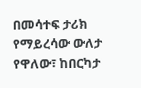በመሳተፍ ታሪክ የማይረሳው ውለታ የዋለው፣ ከበርካታ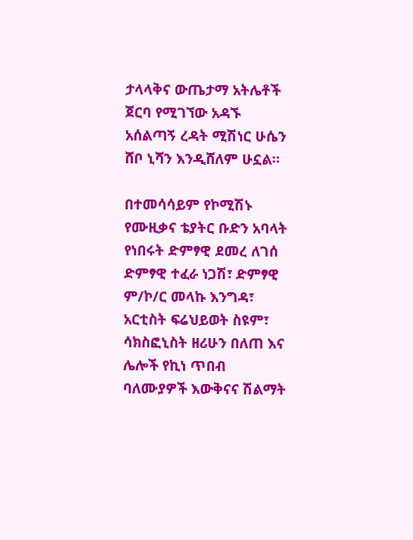ታላላቅና ውጤታማ አትሌቶች ጀርባ የሚገኘው አዳኙ አሰልጣኝ ረዳት ሚሽነር ሁሴን ሸቦ ኒሻን እንዲሸለም ሁኗል።

በተመሳሳይም የኮሚሽኑ የሙዚቃና ቴያትር ቡድን አባላት የነበሩት ድምፃዊ ደመረ ለገሰ ድምፃዊ ተፈራ ነጋሽ፣ ድምፃዊ ም/ኮ/ር መላኩ እንግዳ፣ አርቲስት ፍሬህይወት ስዩም፣ ሳክስፎኒስት ዘሪሁን በለጠ እና ሌሎች የኪነ ጥበብ ባለሙያዎች እውቅናና ሽልማት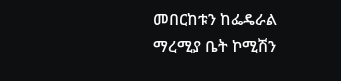መበርከቱን ከፌዴራል ማረሚያ ቤት ኮሚሽን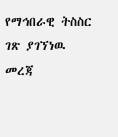የማኅበራዊ ትስስር ገጽ ያገኘነዉ መረጃ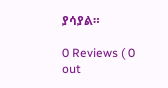ያሳያል።

0 Reviews ( 0 out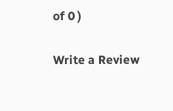of 0 )

Write a Review